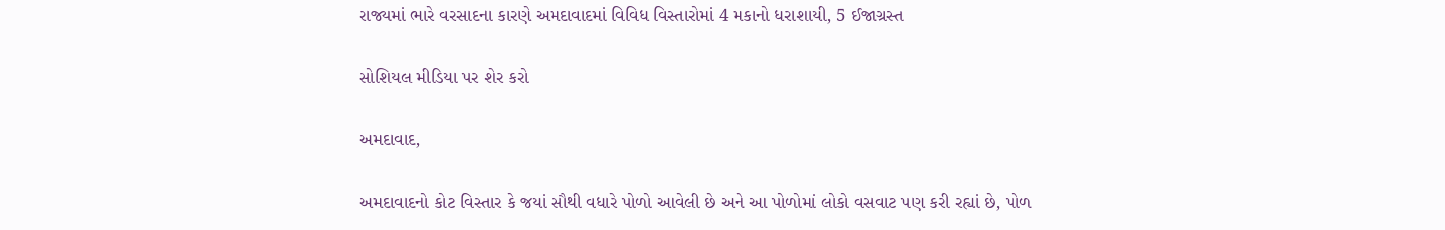રાજ્યમાં ભારે વરસાદના કારણે અમદાવાદમાં વિવિધ વિસ્તારોમાં 4 મકાનો ધરાશાયી, 5 ઈજાગ્રસ્ત

સોશિયલ મીડિયા પર શેર કરો

અમદાવાદ,

અમદાવાદનો કોટ વિસ્તાર કે જયાં સૌથી વધારે પોળો આવેલી છે અને આ પોળોમાં લોકો વસવાટ પણ કરી રહ્યાં છે, પોળ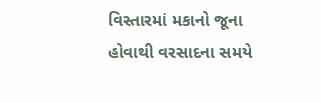વિસ્તારમાં મકાનો જૂના હોવાથી વરસાદના સમયે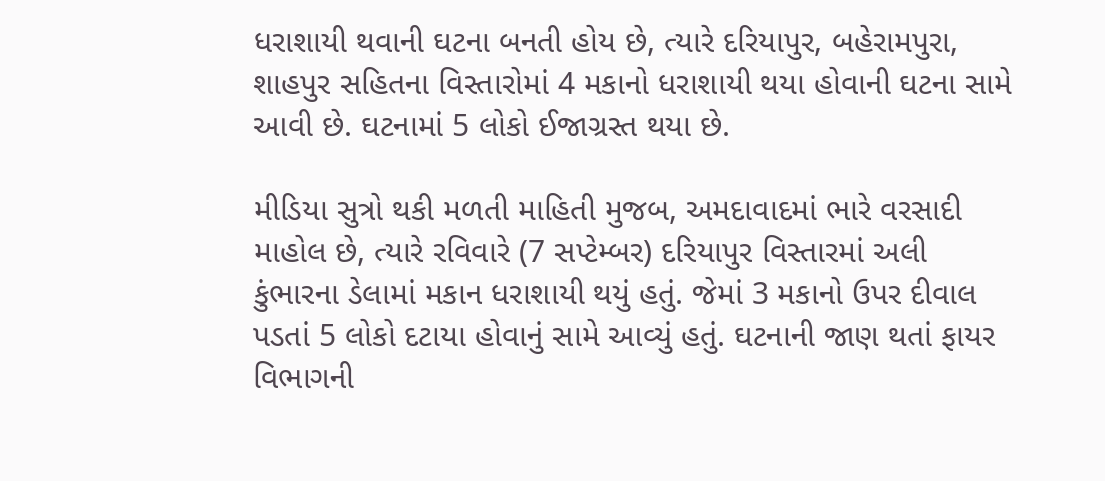ધરાશાયી થવાની ઘટના બનતી હોય છે, ત્યારે દરિયાપુર, બહેરામપુરા, શાહપુર સહિતના વિસ્તારોમાં 4 મકાનો ધરાશાયી થયા હોવાની ઘટના સામે આવી છે. ઘટનામાં 5 લોકો ઈજાગ્રસ્ત થયા છે.

મીડિયા સુત્રો થકી મળતી માહિતી મુજબ, અમદાવાદમાં ભારે વરસાદી માહોલ છે, ત્યારે રવિવારે (7 સપ્ટેમ્બર) દરિયાપુર વિસ્તારમાં અલી કુંભારના ડેલામાં મકાન ધરાશાયી થયું હતું. જેમાં 3 મકાનો ઉપર દીવાલ પડતાં 5 લોકો દટાયા હોવાનું સામે આવ્યું હતું. ઘટનાની જાણ થતાં ફાયર વિભાગની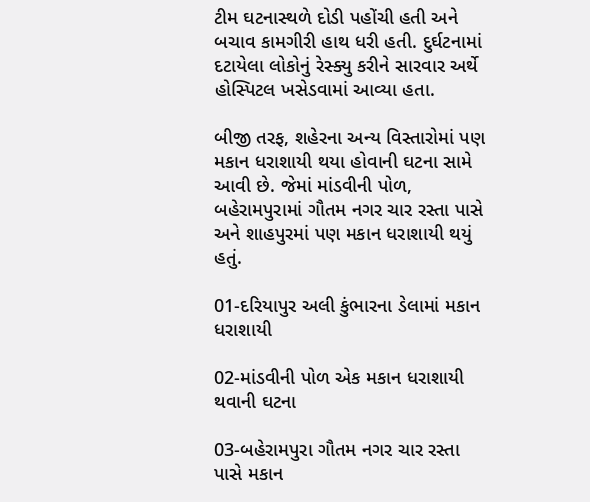ટીમ ઘટનાસ્થળે દોડી પહોંચી હતી અને બચાવ કામગીરી હાથ ધરી હતી. દુર્ઘટનામાં દટાયેલા લોકોનું રેસ્ક્યુ કરીને સારવાર અર્થે હોસ્પિટલ ખસેડવામાં આવ્યા હતા.

બીજી તરફ, શહેરના અન્ય વિસ્તારોમાં પણ મકાન ધરાશાયી થયા હોવાની ઘટના સામે આવી છે. જેમાં માંડવીની પોળ, બહેરામપુરામાં ગૌતમ નગર ચાર રસ્તા પાસે અને શાહપુરમાં પણ મકાન ધરાશાયી થયું હતું.

01-દરિયાપુર અલી કુંભારના ડેલામાં મકાન ધરાશાયી

02-માંડવીની પોળ એક મકાન ધરાશાયી થવાની ઘટના

03-બહેરામપુરા ગૌતમ નગર ચાર રસ્તા પાસે મકાન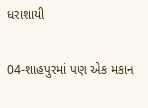ધરાશાયી

04-શાહપુરમાં પણ એક મકાન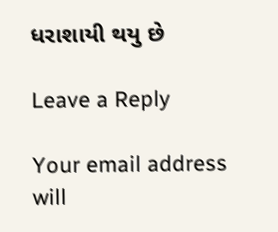ધરાશાયી થયુ છે

Leave a Reply

Your email address will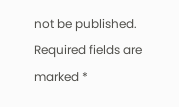not be published. Required fields are marked *